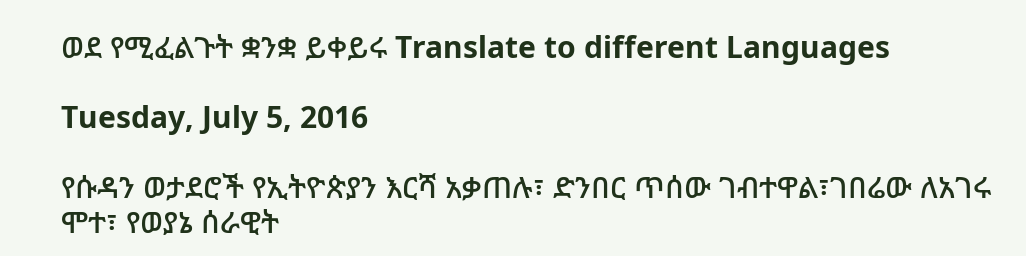ወደ የሚፈልጉት ቋንቋ ይቀይሩ Translate to different Languages

Tuesday, July 5, 2016

የሱዳን ወታደሮች የኢትዮጵያን እርሻ አቃጠሉ፣ ድንበር ጥሰው ገብተዋል፣ገበሬው ለአገሩ ሞተ፣ የወያኔ ሰራዊት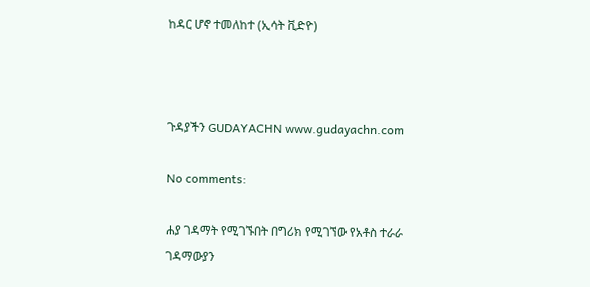ከዳር ሆኖ ተመለከተ (ኢሳት ቪድዮ)



ጉዳያችን GUDAYACHN www.gudayachn.com

No comments:

ሐያ ገዳማት የሚገኙበት በግሪክ የሚገኘው የአቶስ ተራራ ገዳማውያን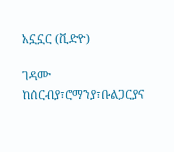አኗኗር (ቪድዮ)

ገዳሙ ከሰርብያ፣ሮማንያ፣ቡልጋርያና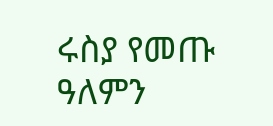ሩስያ የመጡ ዓለምን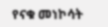የናቁ መነኮሳት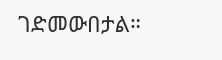ገድመውበታል።